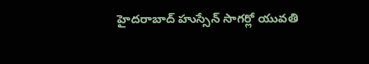హైదరాబాద్ హుస్సేన్ సాగర్లో యువతి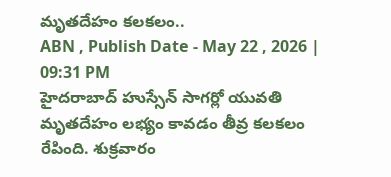మృతదేహం కలకలం..
ABN , Publish Date - May 22 , 2026 | 09:31 PM
హైదరాబాద్ హుస్సేన్ సాగర్లో యువతి మృతదేహం లభ్యం కావడం తీవ్ర కలకలం రేపింది. శుక్రవారం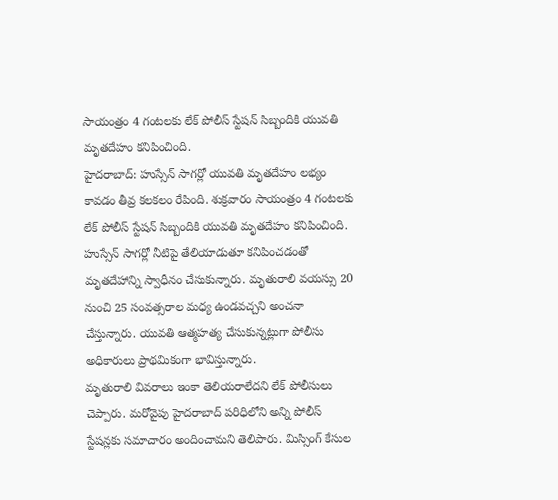సాయంత్రం 4 గంటలకు లేక్ పోలీస్ స్టేషన్ సిబ్బందికి యువతి మృతదేహం కనిపించింది.
హైదరాబాద్: హుస్సేన్ సాగర్లో యువతి మృతదేహం లభ్యం కావడం తీవ్ర కలకలం రేపింది. శుక్రవారం సాయంత్రం 4 గంటలకు లేక్ పోలీస్ స్టేషన్ సిబ్బందికి యువతి మృతదేహం కనిపించింది. హుస్సేన్ సాగర్లో నీటిపై తేలియాడుతూ కనిపించడంతో మృతదేహాన్ని స్వాధీనం చేసుకున్నారు. మృతురాలి వయస్సు 20 నుంచి 25 సంవత్సరాల మధ్య ఉండవచ్చని అంచనా చేస్తున్నారు. యువతి ఆత్మహత్య చేసుకున్నట్లుగా పోలీసు అధికారులు ప్రాథమికంగా భావిస్తున్నారు.
మృతురాలి వివరాలు ఇంకా తెలియరాలేదని లేక్ పోలీసులు చెప్పారు. మరోవైపు హైదరాబాద్ పరిధిలోని అన్ని పోలీస్ స్టేషన్లకు సమాచారం అందించామని తెలిపారు. మిస్సింగ్ కేసుల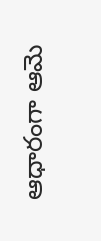ఆధారంగా ఆమె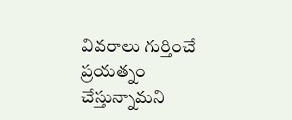వివరాలు గుర్తించే ప్రయత్నం చేస్తున్నామని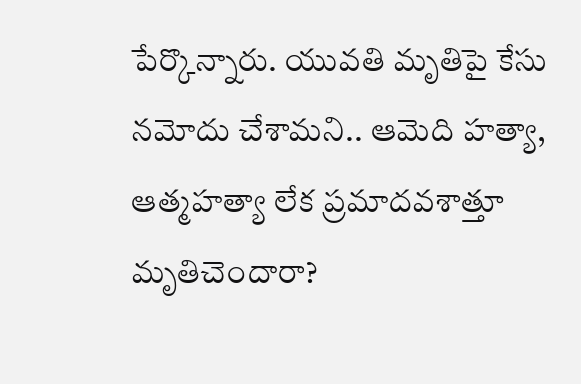పేర్కొన్నారు. యువతి మృతిపై కేసు నమోదు చేశామని.. ఆమెది హత్యా, ఆత్మహత్యా లేక ప్రమాదవశాత్తూ మృతిచెందారా?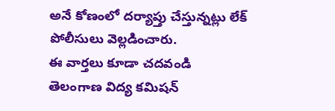అనే కోణంలో దర్యాప్తు చేస్తున్నట్లు లేక్ పోలీసులు వెల్లడించారు.
ఈ వార్తలు కూడా చదవండి
తెలంగాణ విద్య కమిషన్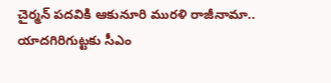చైర్మన్ పదవికి ఆకునూరి మురళి రాజీనామా..
యాదగిరిగుట్టకు సీఎం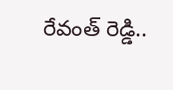రేవంత్ రెడ్డి..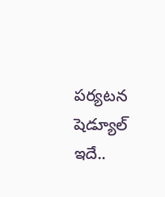పర్యటన షెడ్యూల్ ఇదే..